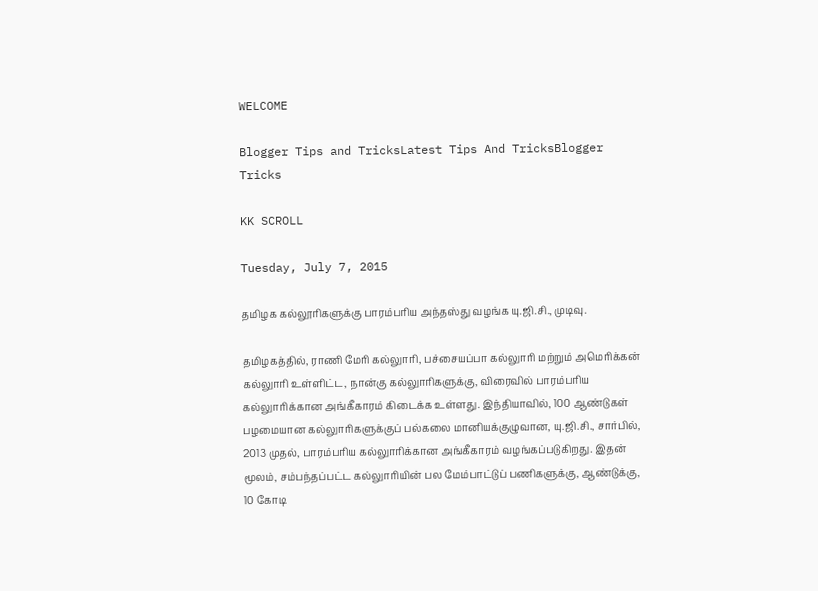WELCOME

Blogger Tips and TricksLatest Tips And TricksBlogger Tricks

KK SCROLL

Tuesday, July 7, 2015

தமிழக கல்லூரிகளுக்கு பாரம்பரிய அந்தஸ்து வழங்க யு.ஜி.சி., முடிவு.

தமிழகத்தில், ராணி மேரி கல்லுாரி, பச்சையப்பா கல்லுாரி மற்றும் அமெரிக்கன்
கல்லுாரி உள்ளிட்ட, நான்கு கல்லுாரிகளுக்கு, விரைவில் பாரம்பரிய கல்லுாரிக்கான அங்கீகாரம் கிடைக்க உள்ளது. இந்தியாவில், 100 ஆண்டுகள் பழமையான கல்லுாரிகளுக்குப் பல்கலை மானியக்குழுவான, யு.ஜி.சி., சார்பில், 2013 முதல், பாரம்பரிய கல்லுாரிக்கான அங்கீகாரம் வழங்கப்படுகிறது. இதன் மூலம், சம்பந்தப்பட்ட கல்லுாரியின் பல மேம்பாட்டுப் பணிகளுக்கு, ஆண்டுக்கு, 10 கோடி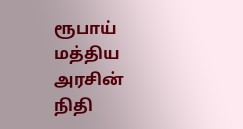ரூபாய் மத்திய அரசின் நிதி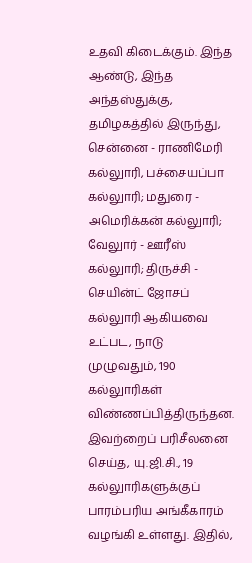உதவி கிடைக்கும். இந்த ஆண்டு, இந்த அந்தஸ்துக்கு, தமிழகத்தில் இருந்து, சென்னை - ராணிமேரி கல்லுாரி, பச்சையப்பா கல்லுாரி; மதுரை - அமெரிக்கன் கல்லுாரி; வேலுார் - ஊரீஸ் கல்லுாரி; திருச்சி - செயின்ட் ஜோசப் கல்லுாரி ஆகியவை உட்பட, நாடு முழுவதும், 190 கல்லுாரிகள் விண்ணப்பித்திருந்தன. இவற்றைப் பரிசீலனை செய்த, யு.ஜி.சி., 19 கல்லுாரிகளுக்குப் பாரம்பரிய அங்கீகாரம் வழங்கி உள்ளது. இதில்,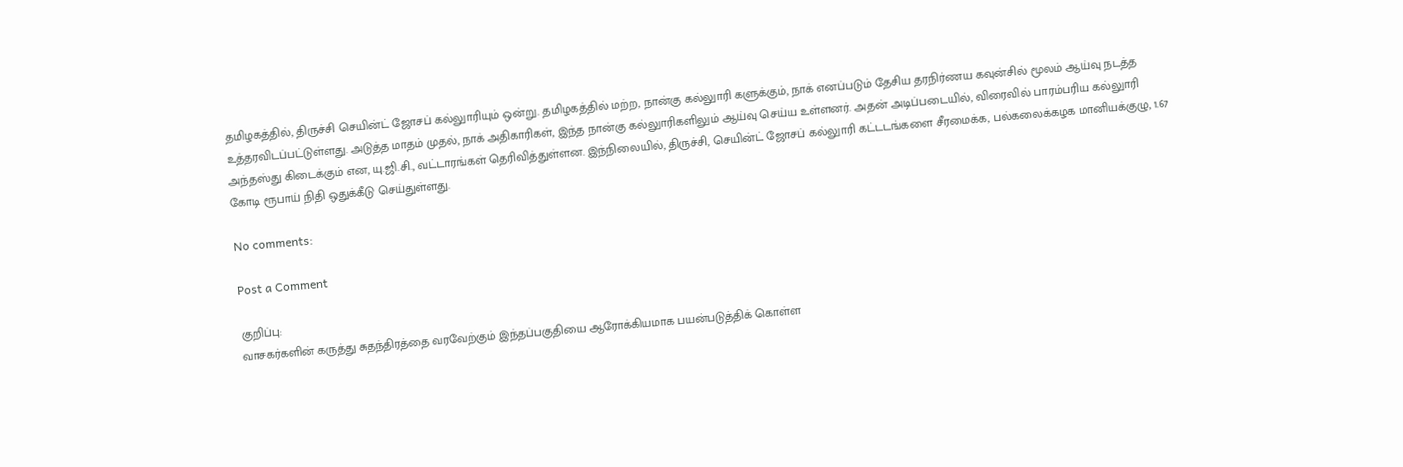தமிழகத்தில், திருச்சி செயின்ட் ஜோசப் கல்லுாரியும் ஒன்று. தமிழகத்தில் மற்ற, நான்கு கல்லுாரி களுக்கும், நாக் எனப்படும் தேசிய தரநிர்ணய கவுன்சில் மூலம் ஆய்வு நடத்த உத்தரவிடப்பட்டுள்ளது. அடுத்த மாதம் முதல், நாக் அதிகாரிகள், இந்த நான்கு கல்லுாரிகளிலும் ஆய்வு செய்ய உள்ளனர். அதன் அடிப்படையில், விரைவில் பாரம்பரிய கல்லுாரி அந்தஸ்து கிடைக்கும் என, யு.ஜி.சி., வட்டாரங்கள் தெரிவித்துள்ளன. இந்நிலையில், திருச்சி, செயின்ட் ஜோசப் கல்லுாரி கட்டடங்களை சீரமைக்க, பல்கலைக்கழக மானியக்குழு, 1.67 கோடி ரூபாய் நிதி ஒதுக்கீடு செய்துள்ளது.

No comments:

Post a Comment

குறிப்பு:
வாசகர்களின் கருத்து சுதந்திரத்தை வரவேற்கும் இந்தப்பகுதியை ஆரோக்கியமாக பயன்படுத்திக் கொள்ள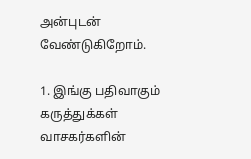அன்புடன் வேண்டுகிறோம்.

1. இங்கு பதிவாகும் கருத்துக்கள் வாசகர்களின்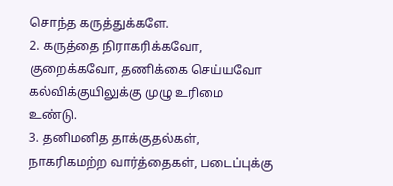சொந்த கருத்துக்களே.
2. கருத்தை நிராகரிக்கவோ, குறைக்கவோ, தணிக்கை செய்யவோ கல்விக்குயிலுக்கு முழு உரிமை உண்டு.
3. தனிமனித தாக்குதல்கள், நாகரிகமற்ற வார்த்தைகள், படைப்புக்கு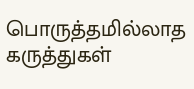பொருத்தமில்லாத கருத்துகள்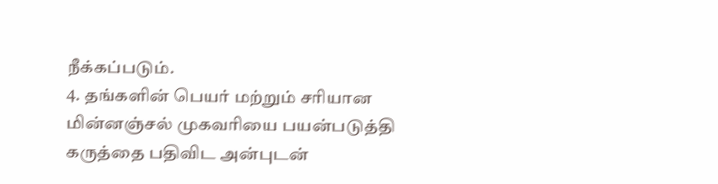நீக்கப்படும்.
4. தங்களின் பெயர் மற்றும் சரியான மின்னஞ்சல் முகவரியை பயன்படுத்தி கருத்தை பதிவிட அன்புடன்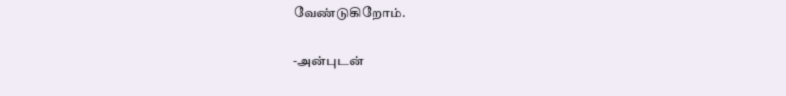வேண்டுகிறோம்.

-அன்புடன்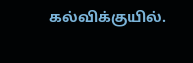கல்விக்குயில்.